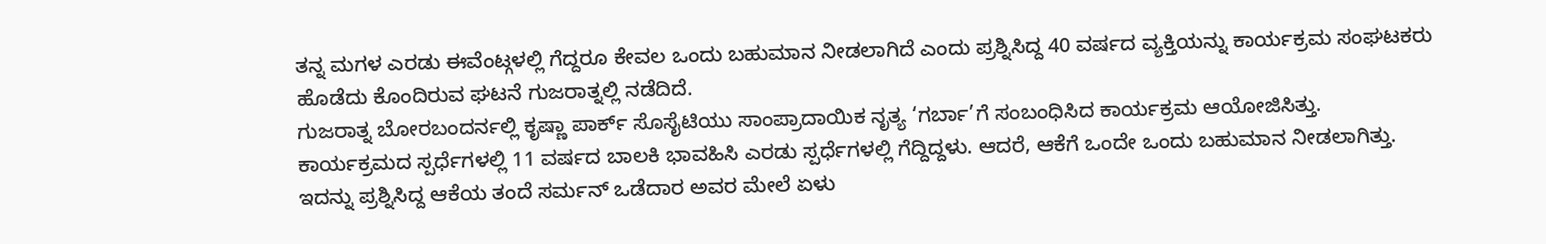ತನ್ನ ಮಗಳ ಎರಡು ಈವೆಂಟ್ಗಳಲ್ಲಿ ಗೆದ್ದರೂ ಕೇವಲ ಒಂದು ಬಹುಮಾನ ನೀಡಲಾಗಿದೆ ಎಂದು ಪ್ರಶ್ನಿಸಿದ್ದ 40 ವರ್ಷದ ವ್ಯಕ್ತಿಯನ್ನು ಕಾರ್ಯಕ್ರಮ ಸಂಘಟಕರು ಹೊಡೆದು ಕೊಂದಿರುವ ಘಟನೆ ಗುಜರಾತ್ನಲ್ಲಿ ನಡೆದಿದೆ.
ಗುಜರಾತ್ನ ಬೋರಬಂದರ್ನಲ್ಲಿ ಕೃಷ್ಣಾ ಪಾರ್ಕ್ ಸೊಸೈಟಿಯು ಸಾಂಪ್ರಾದಾಯಿಕ ನೃತ್ಯ ‘ಗರ್ಬಾ’ಗೆ ಸಂಬಂಧಿಸಿದ ಕಾರ್ಯಕ್ರಮ ಆಯೋಜಿಸಿತ್ತು. ಕಾರ್ಯಕ್ರಮದ ಸ್ಪರ್ಧೆಗಳಲ್ಲಿ 11 ವರ್ಷದ ಬಾಲಕಿ ಭಾವಹಿಸಿ ಎರಡು ಸ್ಪರ್ಧೆಗಳಲ್ಲಿ ಗೆದ್ದಿದ್ದಳು. ಆದರೆ, ಆಕೆಗೆ ಒಂದೇ ಒಂದು ಬಹುಮಾನ ನೀಡಲಾಗಿತ್ತು. ಇದನ್ನು ಪ್ರಶ್ನಿಸಿದ್ದ ಆಕೆಯ ತಂದೆ ಸರ್ಮನ್ ಒಡೆದಾರ ಅವರ ಮೇಲೆ ಏಳು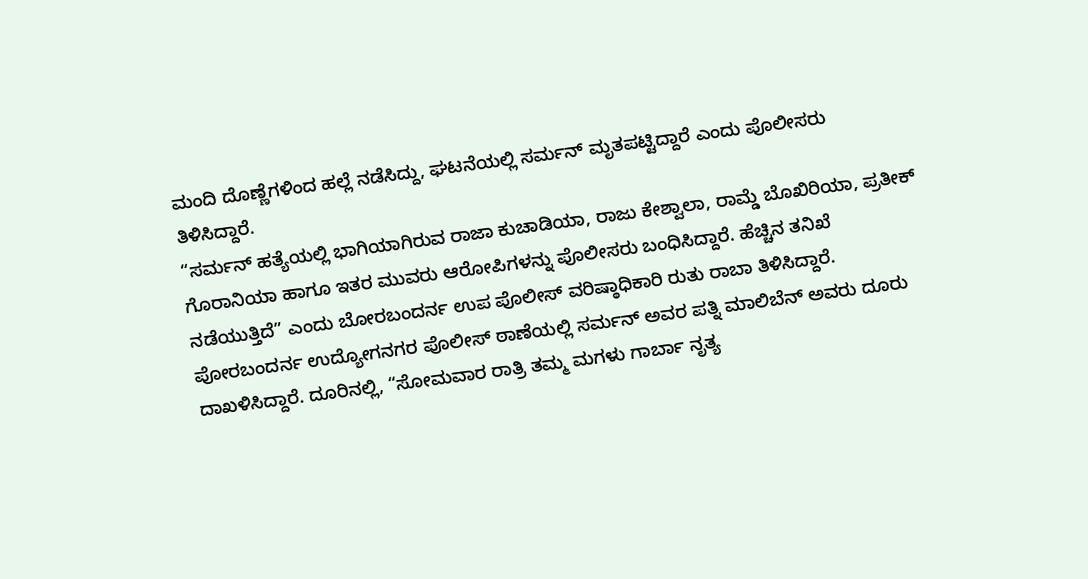ಮಂದಿ ದೊಣ್ಣೆಗಳಿಂದ ಹಲ್ಲೆ ನಡೆಸಿದ್ದು, ಘಟನೆಯಲ್ಲಿ ಸರ್ಮನ್ ಮೃತಪಟ್ಟಿದ್ದಾರೆ ಎಂದು ಪೊಲೀಸರು ತಿಳಿಸಿದ್ದಾರೆ.
“ಸರ್ಮನ್ ಹತ್ಯೆಯಲ್ಲಿ ಭಾಗಿಯಾಗಿರುವ ರಾಜಾ ಕುಚಾಡಿಯಾ, ರಾಜು ಕೇಶ್ವಾಲಾ, ರಾಮ್ಡೆ ಬೊಖಿರಿಯಾ, ಪ್ರತೀಕ್ ಗೊರಾನಿಯಾ ಹಾಗೂ ಇತರ ಮುವರು ಆರೋಪಿಗಳನ್ನು ಪೊಲೀಸರು ಬಂಧಿಸಿದ್ದಾರೆ. ಹೆಚ್ಚಿನ ತನಿಖೆ ನಡೆಯುತ್ತಿದೆ” ಎಂದು ಬೋರಬಂದರ್ನ ಉಪ ಪೊಲೀಸ್ ವರಿಷ್ಠಾಧಿಕಾರಿ ರುತು ರಾಬಾ ತಿಳಿಸಿದ್ದಾರೆ.
ಪೋರಬಂದರ್ನ ಉದ್ಯೋಗನಗರ ಪೊಲೀಸ್ ಠಾಣೆಯಲ್ಲಿ ಸರ್ಮನ್ ಅವರ ಪತ್ನಿ ಮಾಲಿಬೆನ್ ಅವರು ದೂರು ದಾಖಳಿಸಿದ್ದಾರೆ. ದೂರಿನಲ್ಲಿ, “ಸೋಮವಾರ ರಾತ್ರಿ ತಮ್ಮ ಮಗಳು ಗಾರ್ಬಾ ನೃತ್ಯ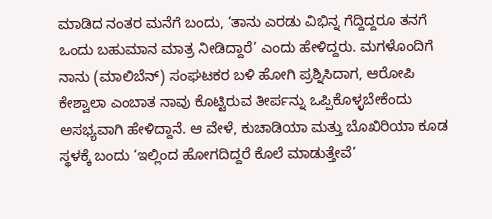ಮಾಡಿದ ನಂತರ ಮನೆಗೆ ಬಂದು, ‘ತಾನು ಎರಡು ವಿಭಿನ್ನ ಗೆದ್ದಿದ್ದರೂ ತನಗೆ ಒಂದು ಬಹುಮಾನ ಮಾತ್ರ ನೀಡಿದ್ದಾರೆ’ ಎಂದು ಹೇಳಿದ್ದರು. ಮಗಳೊಂದಿಗೆ ನಾನು (ಮಾಲಿಬೆನ್) ಸಂಘಟಕರ ಬಳಿ ಹೋಗಿ ಪ್ರಶ್ನಿಸಿದಾಗ, ಆರೋಪಿ ಕೇಶ್ವಾಲಾ ಎಂಬಾತ ನಾವು ಕೊಟ್ಟಿರುವ ತೀರ್ಪನ್ನು ಒಪ್ಪಿಕೊಳ್ಳಬೇಕೆಂದು ಅಸಭ್ಯವಾಗಿ ಹೇಳಿದ್ದಾನೆ. ಆ ವೇಳೆ, ಕುಚಾಡಿಯಾ ಮತ್ತು ಬೊಖಿರಿಯಾ ಕೂಡ ಸ್ಥಳಕ್ಕೆ ಬಂದು ‘ಇಲ್ಲಿಂದ ಹೋಗದಿದ್ದರೆ ಕೊಲೆ ಮಾಡುತ್ತೇವೆ’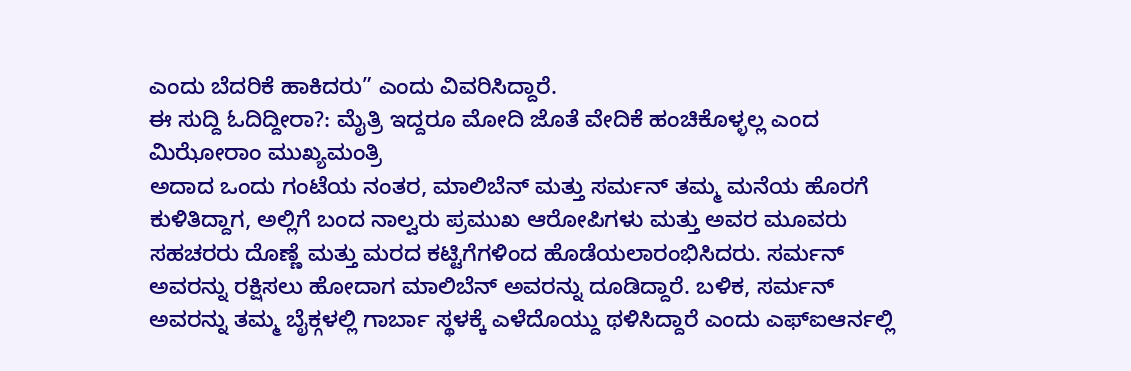ಎಂದು ಬೆದರಿಕೆ ಹಾಕಿದರು” ಎಂದು ವಿವರಿಸಿದ್ದಾರೆ.
ಈ ಸುದ್ದಿ ಓದಿದ್ದೀರಾ?: ಮೈತ್ರಿ ಇದ್ದರೂ ಮೋದಿ ಜೊತೆ ವೇದಿಕೆ ಹಂಚಿಕೊಳ್ಳಲ್ಲ ಎಂದ ಮಿಝೋರಾಂ ಮುಖ್ಯಮಂತ್ರಿ
ಅದಾದ ಒಂದು ಗಂಟೆಯ ನಂತರ, ಮಾಲಿಬೆನ್ ಮತ್ತು ಸರ್ಮನ್ ತಮ್ಮ ಮನೆಯ ಹೊರಗೆ ಕುಳಿತಿದ್ದಾಗ, ಅಲ್ಲಿಗೆ ಬಂದ ನಾಲ್ವರು ಪ್ರಮುಖ ಆರೋಪಿಗಳು ಮತ್ತು ಅವರ ಮೂವರು ಸಹಚರರು ದೊಣ್ಣೆ ಮತ್ತು ಮರದ ಕಟ್ಟಿಗೆಗಳಿಂದ ಹೊಡೆಯಲಾರಂಭಿಸಿದರು. ಸರ್ಮನ್ ಅವರನ್ನು ರಕ್ಷಿಸಲು ಹೋದಾಗ ಮಾಲಿಬೆನ್ ಅವರನ್ನು ದೂಡಿದ್ದಾರೆ. ಬಳಿಕ, ಸರ್ಮನ್ ಅವರನ್ನು ತಮ್ಮ ಬೈಕ್ಗಳಲ್ಲಿ ಗಾರ್ಬಾ ಸ್ಥಳಕ್ಕೆ ಎಳೆದೊಯ್ದು ಥಳಿಸಿದ್ದಾರೆ ಎಂದು ಎಫ್ಐಆರ್ನಲ್ಲಿ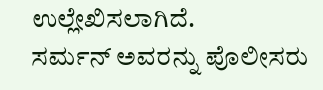ಉಲ್ಲೇಖಿಸಲಾಗಿದೆ.
ಸರ್ಮನ್ ಅವರನ್ನು ಪೊಲೀಸರು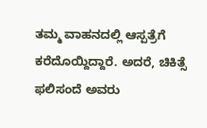ತಮ್ಮ ವಾಹನದಲ್ಲಿ ಆಸ್ಪತ್ರೆಗೆ ಕರೆದೊಯ್ದಿದ್ದಾರೆ. ಅದರೆ, ಚಿಕಿತ್ಸೆ ಫಲಿಸಂದೆ ಅವರು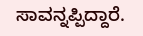ಸಾವನ್ನಪ್ಪಿದ್ದಾರೆ.